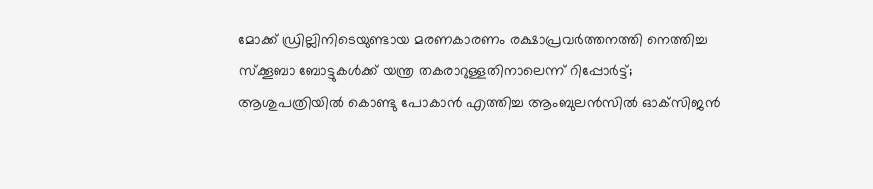മോക്ക് ഡ്രില്ലിനിടെയുണ്ടായ മരണകാരണം രക്ഷാപ്രവർത്തനത്തി നെത്തിച്ച സ്‌ക്കൂബാ ബോട്ടുകൾക്ക് യന്ത്ര തകരാറുള്ളതിനാലെന്ന് റിപ്പോർട്ട്; ആശുപത്രിയിൽ കൊണ്ടു പോകാൻ എത്തിച്ച ആംബുലൻസിൽ ഓക്‌സിജൻ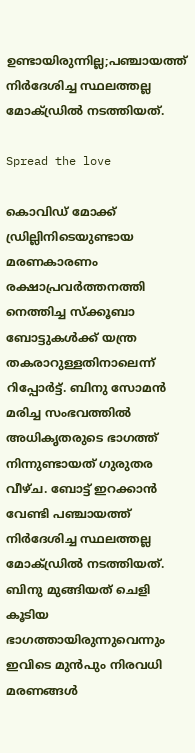ഉണ്ടായിരുന്നില്ല;പഞ്ചായത്ത് നിർദേശിച്ച സ്ഥലത്തല്ല മോക്ഡ്രിൽ നടത്തിയത്.

Spread the love

കൊവിഡ് മോക്ക് ഡ്രില്ലിനിടെയുണ്ടായ മരണകാരണം രക്ഷാപ്രവർത്തനത്തി നെത്തിച്ച സ്‌ക്കൂബാ ബോട്ടുകൾക്ക് യന്ത്ര തകരാറുള്ളതിനാലെന്ന് റിപ്പോർട്ട്. ബിനു സോമൻ മരിച്ച സംഭവത്തിൽ അധികൃതരുടെ ഭാഗത്ത് നിന്നുണ്ടായത് ഗുരുതര വീഴ്ച. ബോട്ട് ഇറക്കാൻ വേണ്ടി പഞ്ചായത്ത് നിർദേശിച്ച സ്ഥലത്തല്ല മോക്ഡ്രിൽ നടത്തിയത്. ബിനു മുങ്ങിയത് ചെളി കൂടിയ ഭാഗത്തായിരുന്നുവെന്നും ഇവിടെ മുൻപും നിരവധി മരണങ്ങൾ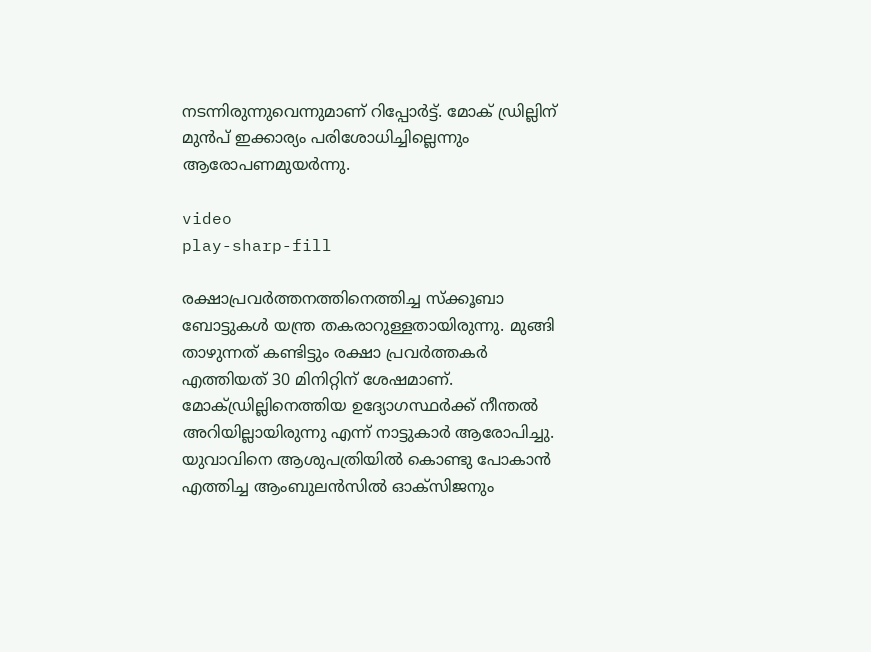നടന്നിരുന്നുവെന്നുമാണ് റിപ്പോർട്ട്. മോക് ഡ്രില്ലിന് മുൻപ് ഇക്കാര്യം പരിശോധിച്ചില്ലെന്നും ആരോപണമുയർന്നു.

video
play-sharp-fill

രക്ഷാപ്രവർത്തനത്തിനെത്തിച്ച സ്‌ക്കൂബാ ബോട്ടുകൾ യന്ത്ര തകരാറുള്ളതായിരുന്നു. മുങ്ങി താഴുന്നത് കണ്ടിട്ടും രക്ഷാ പ്രവർത്തകർ എത്തിയത് 30 മിനിറ്റിന് ശേഷമാണ്. മോക്ഡ്രില്ലിനെത്തിയ ഉദ്യോഗസ്ഥർക്ക് നീന്തൽ അറിയില്ലായിരുന്നു എന്ന് നാട്ടുകാർ ആരോപിച്ചു. യുവാവിനെ ആശുപത്രിയിൽ കൊണ്ടു പോകാൻ എത്തിച്ച ആംബുലൻസിൽ ഓക്‌സിജനും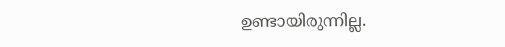ഉണ്ടായിരുന്നില്ല.